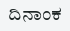ದಿನಾಂಕ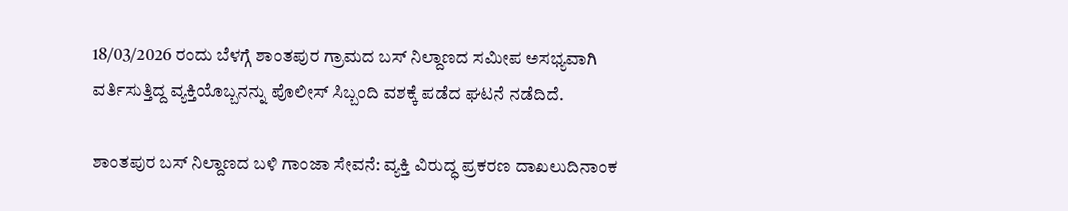18/03/2026 ರಂದು ಬೆಳಗ್ಗೆ ಶಾಂತಪುರ ಗ್ರಾಮದ ಬಸ್ ನಿಲ್ದಾಣದ ಸಮೀಪ ಅಸಭ್ಯವಾಗಿ ವರ್ತಿಸುತ್ತಿದ್ದ ವ್ಯಕ್ತಿಯೊಬ್ಬನನ್ನು ಪೊಲೀಸ್ ಸಿಬ್ಬಂದಿ ವಶಕ್ಕೆ ಪಡೆದ ಘಟನೆ ನಡೆದಿದೆ.

ಶಾಂತಪುರ ಬಸ್ ನಿಲ್ದಾಣದ ಬಳಿ ಗಾಂಜಾ ಸೇವನೆ: ವ್ಯಕ್ತಿ ವಿರುದ್ಧ ಪ್ರಕರಣ ದಾಖಲುದಿನಾಂಕ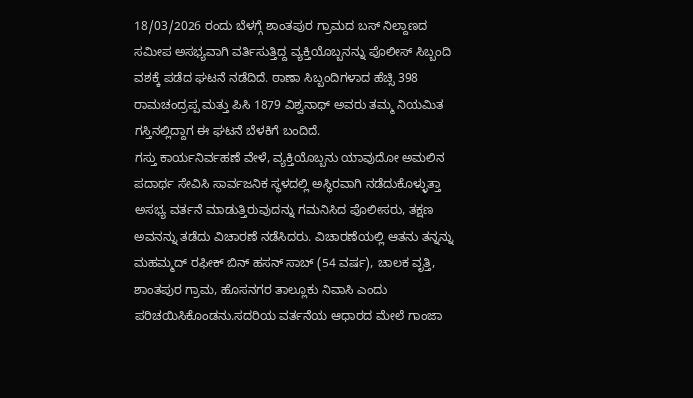18/03/2026 ರಂದು ಬೆಳಗ್ಗೆ ಶಾಂತಪುರ ಗ್ರಾಮದ ಬಸ್ ನಿಲ್ದಾಣದ ಸಮೀಪ ಅಸಭ್ಯವಾಗಿ ವರ್ತಿಸುತ್ತಿದ್ದ ವ್ಯಕ್ತಿಯೊಬ್ಬನನ್ನು ಪೊಲೀಸ್ ಸಿಬ್ಬಂದಿ ವಶಕ್ಕೆ ಪಡೆದ ಘಟನೆ ನಡೆದಿದೆ. ಠಾಣಾ ಸಿಬ್ಬಂದಿಗಳಾದ ಹೆಚ್ಸಿ 398 ರಾಮಚಂದ್ರಪ್ಪ ಮತ್ತು ಪಿಸಿ 1879 ವಿಶ್ವನಾಥ್ ಅವರು ತಮ್ಮ ನಿಯಮಿತ ಗಸ್ತಿನಲ್ಲಿದ್ದಾಗ ಈ ಘಟನೆ ಬೆಳಕಿಗೆ ಬಂದಿದೆ.
ಗಸ್ತು ಕಾರ್ಯನಿರ್ವಹಣೆ ವೇಳೆ, ವ್ಯಕ್ತಿಯೊಬ್ಬನು ಯಾವುದೋ ಅಮಲಿನ ಪದಾರ್ಥ ಸೇವಿಸಿ ಸಾರ್ವಜನಿಕ ಸ್ಥಳದಲ್ಲಿ ಅಸ್ಥಿರವಾಗಿ ನಡೆದುಕೊಳ್ಳುತ್ತಾ ಅಸಭ್ಯ ವರ್ತನೆ ಮಾಡುತ್ತಿರುವುದನ್ನು ಗಮನಿಸಿದ ಪೊಲೀಸರು, ತಕ್ಷಣ ಅವನನ್ನು ತಡೆದು ವಿಚಾರಣೆ ನಡೆಸಿದರು. ವಿಚಾರಣೆಯಲ್ಲಿ ಆತನು ತನ್ನನ್ನು ಮಹಮ್ಮದ್ ರಫೀಕ್ ಬಿನ್ ಹಸನ್ ಸಾಬ್ (54 ವರ್ಷ), ಚಾಲಕ ವೃತ್ತಿ, ಶಾಂತಪುರ ಗ್ರಾಮ, ಹೊಸನಗರ ತಾಲ್ಲೂಕು ನಿವಾಸಿ ಎಂದು ಪರಿಚಯಿಸಿಕೊಂಡನು.ಸದರಿಯ ವರ್ತನೆಯ ಆಧಾರದ ಮೇಲೆ ಗಾಂಜಾ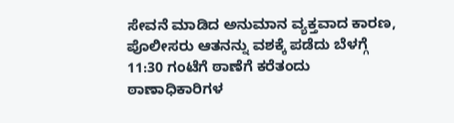ಸೇವನೆ ಮಾಡಿದ ಅನುಮಾನ ವ್ಯಕ್ತವಾದ ಕಾರಣ, ಪೊಲೀಸರು ಆತನನ್ನು ವಶಕ್ಕೆ ಪಡೆದು ಬೆಳಗ್ಗೆ 11:30 ಗಂಟೆಗೆ ಠಾಣೆಗೆ ಕರೆತಂದು ಠಾಣಾಧಿಕಾರಿಗಳ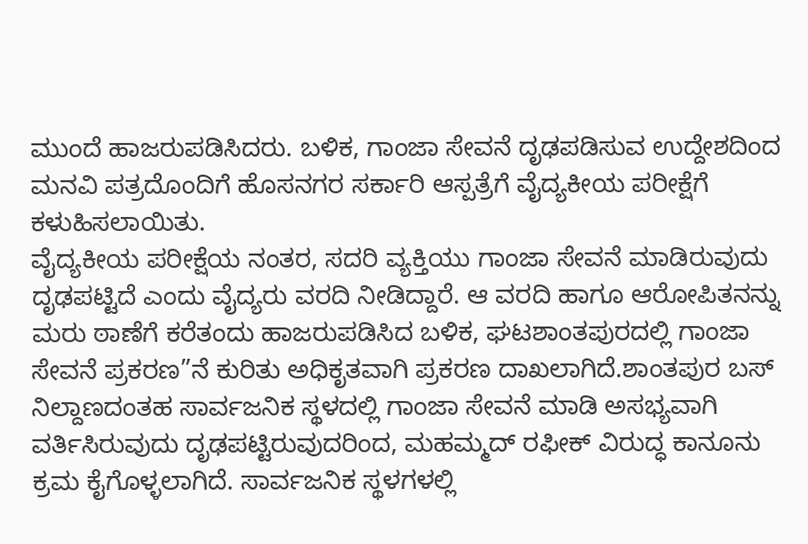ಮುಂದೆ ಹಾಜರುಪಡಿಸಿದರು. ಬಳಿಕ, ಗಾಂಜಾ ಸೇವನೆ ದೃಢಪಡಿಸುವ ಉದ್ದೇಶದಿಂದ ಮನವಿ ಪತ್ರದೊಂದಿಗೆ ಹೊಸನಗರ ಸರ್ಕಾರಿ ಆಸ್ಪತ್ರೆಗೆ ವೈದ್ಯಕೀಯ ಪರೀಕ್ಷೆಗೆ ಕಳುಹಿಸಲಾಯಿತು.
ವೈದ್ಯಕೀಯ ಪರೀಕ್ಷೆಯ ನಂತರ, ಸದರಿ ವ್ಯಕ್ತಿಯು ಗಾಂಜಾ ಸೇವನೆ ಮಾಡಿರುವುದು ದೃಢಪಟ್ಟಿದೆ ಎಂದು ವೈದ್ಯರು ವರದಿ ನೀಡಿದ್ದಾರೆ. ಆ ವರದಿ ಹಾಗೂ ಆರೋಪಿತನನ್ನು ಮರು ಠಾಣೆಗೆ ಕರೆತಂದು ಹಾಜರುಪಡಿಸಿದ ಬಳಿಕ, ಘಟಶಾಂತಪುರದಲ್ಲಿ ಗಾಂಜಾ ಸೇವನೆ ಪ್ರಕರಣ”ನೆ ಕುರಿತು ಅಧಿಕೃತವಾಗಿ ಪ್ರಕರಣ ದಾಖಲಾಗಿದೆ.ಶಾಂತಪುರ ಬಸ್ ನಿಲ್ದಾಣದಂತಹ ಸಾರ್ವಜನಿಕ ಸ್ಥಳದಲ್ಲಿ ಗಾಂಜಾ ಸೇವನೆ ಮಾಡಿ ಅಸಭ್ಯವಾಗಿ ವರ್ತಿಸಿರುವುದು ದೃಢಪಟ್ಟಿರುವುದರಿಂದ, ಮಹಮ್ಮದ್ ರಫೀಕ್ ವಿರುದ್ಧ ಕಾನೂನು ಕ್ರಮ ಕೈಗೊಳ್ಳಲಾಗಿದೆ. ಸಾರ್ವಜನಿಕ ಸ್ಥಳಗಳಲ್ಲಿ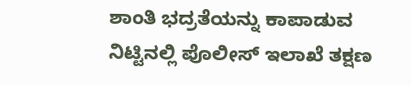ಶಾಂತಿ ಭದ್ರತೆಯನ್ನು ಕಾಪಾಡುವ ನಿಟ್ಟಿನಲ್ಲಿ ಪೊಲೀಸ್ ಇಲಾಖೆ ತಕ್ಷಣ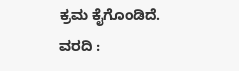ಕ್ರಮ ಕೈಗೊಂಡಿದೆ.
ವರದಿ :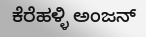ಕೆರೆಹಳ್ಳಿ ಅಂಜನ್